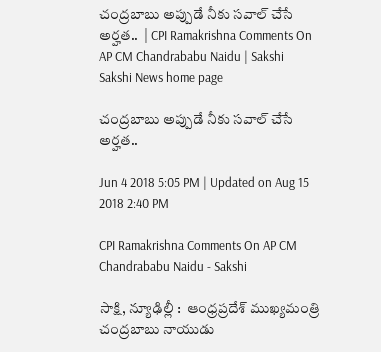చంద్రబాబు అప్పుడే నీకు సవాల్‌ చేసే అర్హత..  | CPI Ramakrishna Comments On AP CM Chandrababu Naidu | Sakshi
Sakshi News home page

చంద్రబాబు అప్పుడే నీకు సవాల్‌ చేసే అర్హత..

Jun 4 2018 5:05 PM | Updated on Aug 15 2018 2:40 PM

CPI Ramakrishna Comments On AP CM Chandrababu Naidu - Sakshi

సాక్షి, న్యూఢిల్లీ :  ఆంధ్రప్రదేశ్‌ ముఖ్యమంత్రి చంద్రబాబు నాయుడు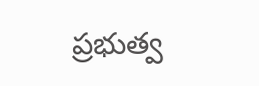ప్రభుత్వ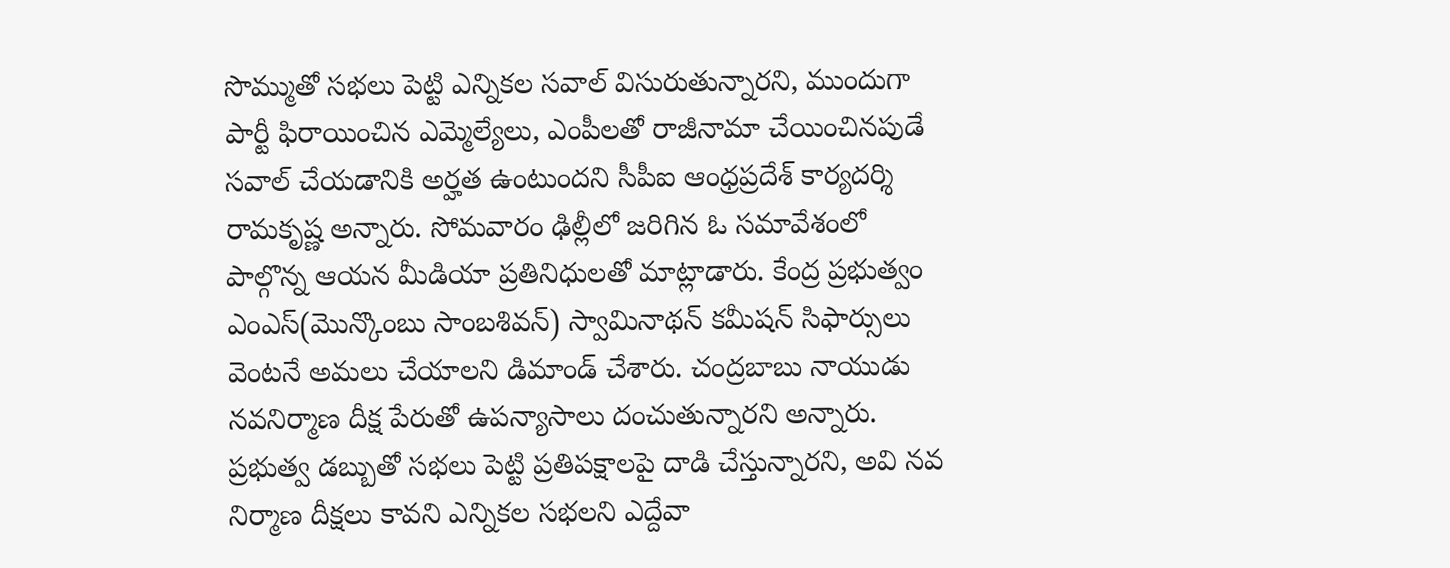సొమ్ముతో సభలు పెట్టి ఎన్నికల సవాల్‌ విసురుతున్నారని, ముందుగా పార్టీ ఫిరాయించిన ఎమ్మెల్యేలు, ఎంపీలతో రాజీనామా చేయించినపుడే సవాల్‌ చేయడానికి అర్హత ఉంటుందని సీపీఐ ఆంధ్రప్రదేశ్‌ కార్యదర్శి రామకృష్ణ అన్నారు. సోమవారం ఢిల్లీలో జరిగిన ఓ సమావేశంలో పాల్గొన్న ఆయన మీడియా ప్రతినిధులతో మాట్లాడారు. కేంద్ర ప్రభుత్వం ఎంఎస్‌(మొన్కొంబు సాంబశివన్) స్వామినాథన్ కమీషన్‌ సిఫార్సులు వెంటనే అమలు చేయాలని డిమాండ్‌ చేశారు. చంద్రబాబు నాయుడు నవనిర్మాణ దీక్ష పేరుతో ఉపన్యాసాలు దంచుతున్నారని అన్నారు. ప్రభుత్వ డబ్బుతో సభలు పెట్టి ప్రతిపక్షాలపై దాడి చేస్తున్నారని, అవి నవ నిర్మాణ దీక్షలు కావని ఎన్నికల సభలని ఎద్దేవా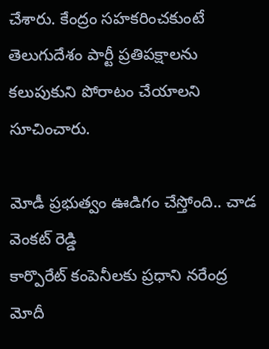చేశారు. కేంద్రం సహకరించకుంటే తెలుగుదేశం పార్టీ ప్రతిపక్షాలను కలుపుకుని పోరాటం చేయాలని సూచించారు.

మోడీ ప్రభుత్వం ఊడిగం చేస్తోంది.. చాడ వెంకట్‌ రెడ్డి
కార్పొరేట్‌ కంపెనీలకు ప్రధాని నరేంద్ర మోదీ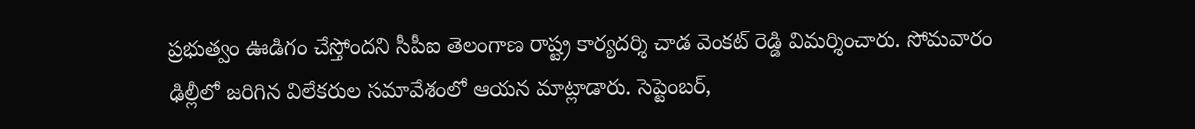ప్రభుత్వం ఊడిగం చేస్తోందని సీపీఐ తెలంగాణ రాష్ట్ర కార్యదర్శి చాడ వెంకట్‌ రెడ్డి విమర్శించారు. సోమవారం ఢిల్లీలో జరిగిన విలేకరుల సమావేశంలో ఆయన మాట్లాడారు. సెప్టెంబర్‌,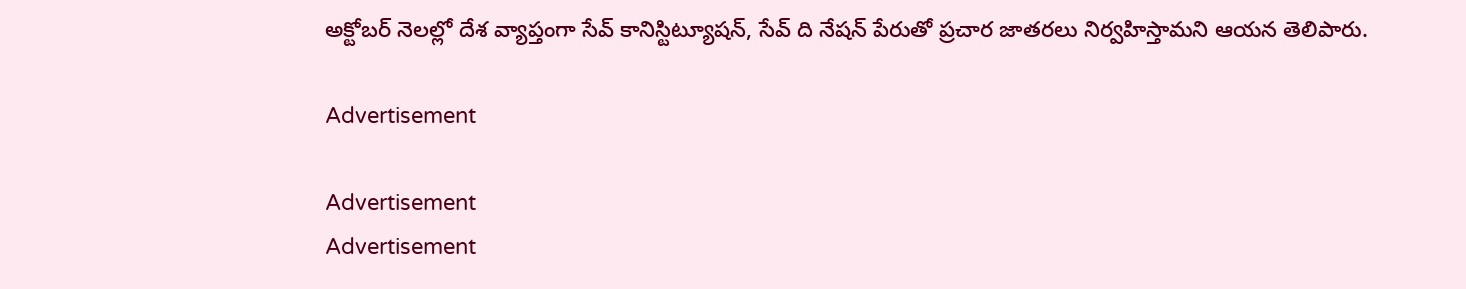అక్టోబర్‌ నెలల్లో దేశ వ్యాప్తంగా సేవ్‌ కానిస్టిట్యూషన్‌, సేవ్‌ ది నేషన్‌ పేరుతో ప్రచార జాతరలు నిర్వహిస్తామని ఆయన తెలిపారు.

Advertisement

Advertisement
Advertisement